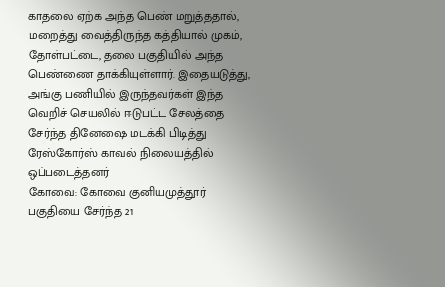காதலை ஏற்க அந்த பெண் மறுத்ததால், மறைத்து வைத்திருந்த கத்தியால் முகம், தோள்பட்டை, தலை பகுதியில் அந்த பெண்ணை தாக்கியுள்ளார். இதையடுத்து, அங்கு பணியில் இருந்தவர்கள் இந்த வெறிச் செயலில் ஈடுபட்ட சேலத்தை சேர்ந்த தினேஷை மடக்கி பிடித்து ரேஸ்கோர்ஸ் காவல் நிலையத்தில் ஒப்படைத்தனர்
கோவை: கோவை குனியமுத்தூர் பகுதியை சேர்ந்த 21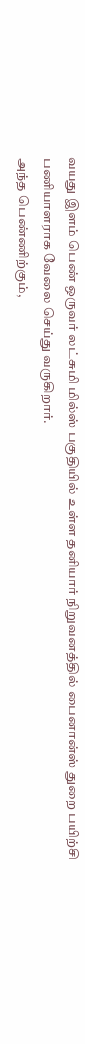வயது இளம் பெண் ஒருவர் லட்சுமி மில்ஸ் பகுதியில் உள்ள தனியார் நிறுவனத்தில் பைனான்ஸ் துறை பயிற்சி பணியாளராக வேலை செய்து வருகிறார்.
அந்த பெண்ணிற்கும்,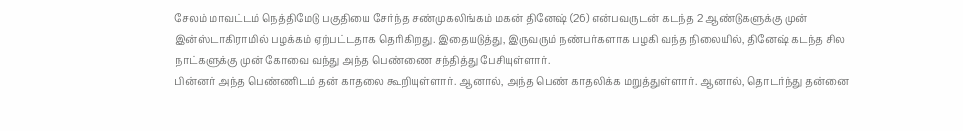சேலம் மாவட்டம் நெத்திமேடு பகுதியை சேர்ந்த சண்முகலிங்கம் மகன் தினேஷ் (26) என்பவருடன் கடந்த 2 ஆண்டுகளுக்கு முன் இன்ஸ்டாகிராமில் பழக்கம் ஏற்பட்டதாக தெரிகிறது. இதையடுத்து, இருவரும் நண்பர்களாக பழகி வந்த நிலையில், தினேஷ் கடந்த சில நாட்களுக்கு முன் கோவை வந்து அந்த பெண்ணை சந்தித்து பேசியுள்ளார்.
பின்னர் அந்த பெண்ணிடம் தன் காதலை கூறியுள்ளார். ஆனால், அந்த பெண் காதலிக்க மறுத்துள்ளார். ஆனால், தொடர்ந்து தன்னை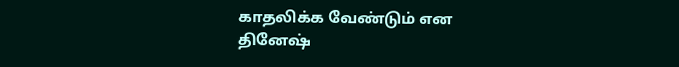காதலிக்க வேண்டும் என தினேஷ்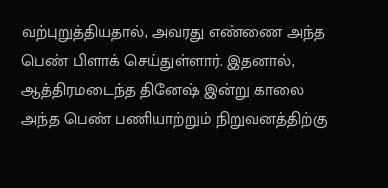வற்புறுத்தியதால், அவரது எண்ணை அந்த பெண் பிளாக் செய்துள்ளார். இதனால், ஆத்திரமடைந்த தினேஷ் இன்று காலை அந்த பெண் பணியாற்றும் நிறுவனத்திற்கு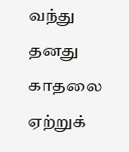வந்து தனது காதலை ஏற்றுக்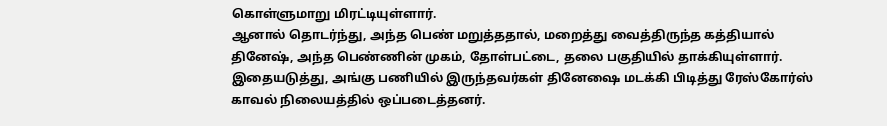கொள்ளுமாறு மிரட்டியுள்ளார்.
ஆனால் தொடர்ந்து, அந்த பெண் மறுத்ததால், மறைத்து வைத்திருந்த கத்தியால் தினேஷ், அந்த பெண்ணின் முகம், தோள்பட்டை, தலை பகுதியில் தாக்கியுள்ளார். இதையடுத்து, அங்கு பணியில் இருந்தவர்கள் தினேஷை மடக்கி பிடித்து ரேஸ்கோர்ஸ் காவல் நிலையத்தில் ஒப்படைத்தனர்.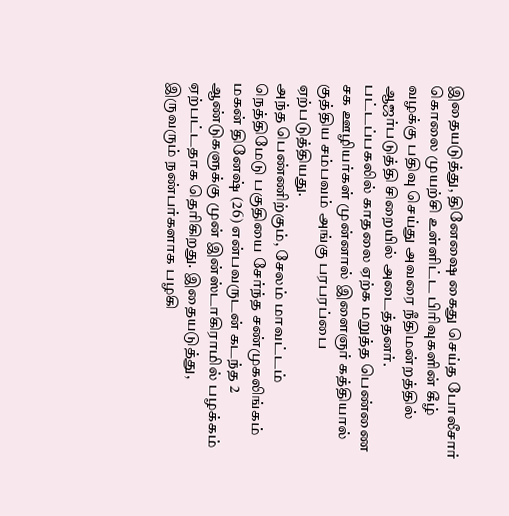இதையடுத்து, தினேஷை கைது செய்த போலீசார் கொலை முயற்சி உள்ளிட்ட பிரிவுகளின் கீழ் வழக்கு பதிவு செய்து அவரை நீதிமன்றத்தில் ஆஜர்படுத்தி சிறையில் அடைத்தனர்.
பட்டப்பகலில் காதலை ஏற்க மறுத்த பெண்ணை சக ஊழியர்கள் முன்னால் இளைஞர் கத்தியால் குத்திய சம்பவம் அங்கு பரபரப்பை ஏற்படுத்தியது.
அந்த பெண்ணிற்கும், சேலம் மாவட்டம் நெத்திமேடு பகுதியை சேர்ந்த சண்முகலிங்கம் மகன் தினேஷ் (26) என்பவருடன் கடந்த 2 ஆண்டுகளுக்கு முன் இன்ஸ்டாகிராமில் பழக்கம் ஏற்பட்டதாக தெரிகிறது. இதையடுத்து, இருவரும் நண்பர்களாக பழகி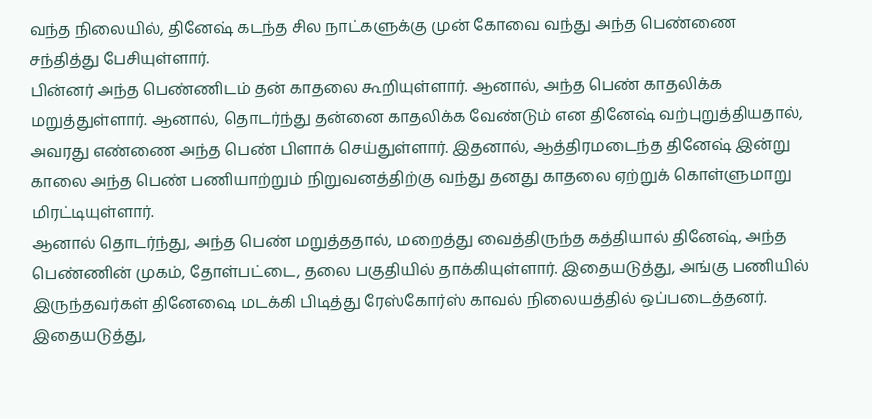வந்த நிலையில், தினேஷ் கடந்த சில நாட்களுக்கு முன் கோவை வந்து அந்த பெண்ணை சந்தித்து பேசியுள்ளார்.
பின்னர் அந்த பெண்ணிடம் தன் காதலை கூறியுள்ளார். ஆனால், அந்த பெண் காதலிக்க மறுத்துள்ளார். ஆனால், தொடர்ந்து தன்னை காதலிக்க வேண்டும் என தினேஷ் வற்புறுத்தியதால், அவரது எண்ணை அந்த பெண் பிளாக் செய்துள்ளார். இதனால், ஆத்திரமடைந்த தினேஷ் இன்று காலை அந்த பெண் பணியாற்றும் நிறுவனத்திற்கு வந்து தனது காதலை ஏற்றுக் கொள்ளுமாறு மிரட்டியுள்ளார்.
ஆனால் தொடர்ந்து, அந்த பெண் மறுத்ததால், மறைத்து வைத்திருந்த கத்தியால் தினேஷ், அந்த பெண்ணின் முகம், தோள்பட்டை, தலை பகுதியில் தாக்கியுள்ளார். இதையடுத்து, அங்கு பணியில் இருந்தவர்கள் தினேஷை மடக்கி பிடித்து ரேஸ்கோர்ஸ் காவல் நிலையத்தில் ஒப்படைத்தனர்.
இதையடுத்து,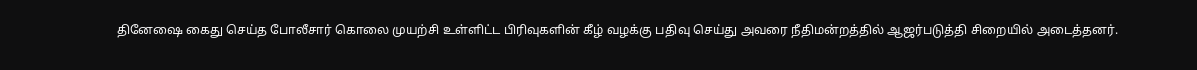தினேஷை கைது செய்த போலீசார் கொலை முயற்சி உள்ளிட்ட பிரிவுகளின் கீழ் வழக்கு பதிவு செய்து அவரை நீதிமன்றத்தில் ஆஜர்படுத்தி சிறையில் அடைத்தனர்.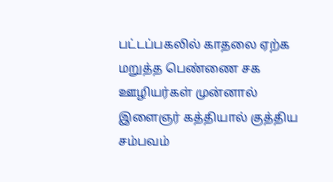பட்டப்பகலில் காதலை ஏற்க மறுத்த பெண்ணை சக ஊழியர்கள் முன்னால் இளைஞர் கத்தியால் குத்திய சம்பவம்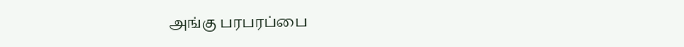அங்கு பரபரப்பை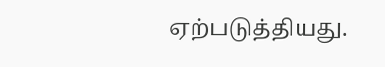ஏற்படுத்தியது.